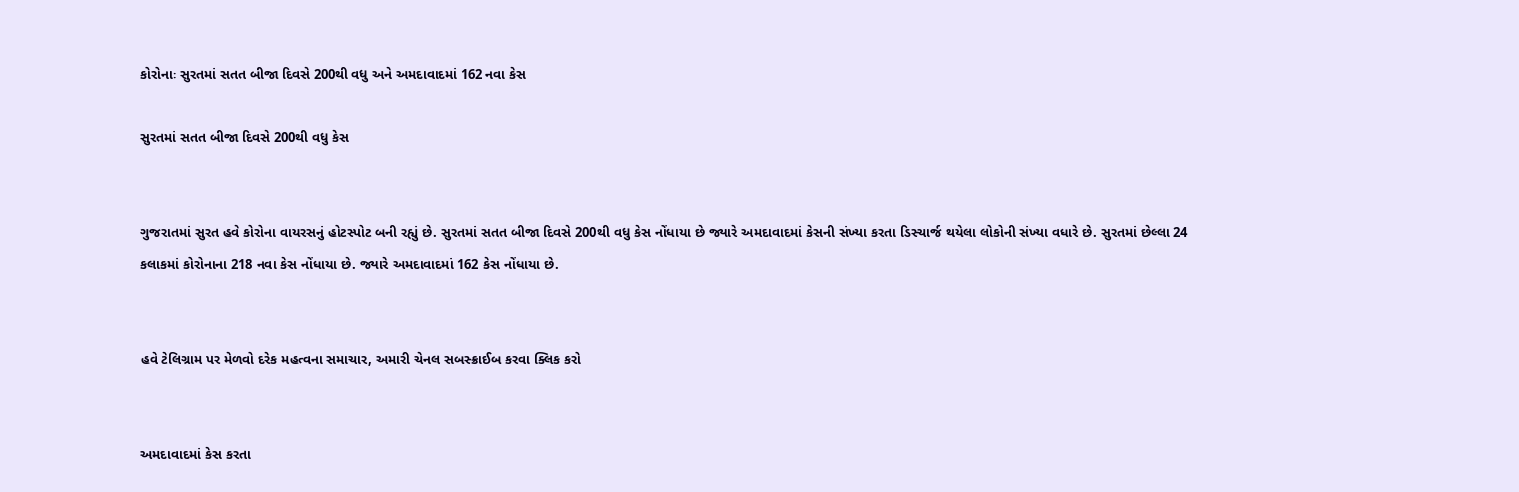કોરોનાઃ સુરતમાં સતત બીજા દિવસે 200થી વધુ અને અમદાવાદમાં 162 નવા કેસ

સુરતમાં સતત બીજા દિવસે 200થી વધુ કેસ


ગુજરાતમાં સુરત હવે કોરોના વાયરસનું હોટસ્પોટ બની રહ્યું છે. સુરતમાં સતત બીજા દિવસે 200થી વધુ કેસ નોંધાયા છે જ્યારે અમદાવાદમાં કેસની સંખ્યા કરતા ડિસ્ચાર્જ થયેલા લોકોની સંખ્યા વધારે છે. સુરતમાં છેલ્લા 24 કલાકમાં કોરોનાના 218 નવા કેસ નોંધાયા છે. જ્યારે અમદાવાદમાં 162 કેસ નોંધાયા છે.


હવે ટેલિગ્રામ પર મેળવો દરેક મહત્વના સમાચાર, અમારી ચેનલ સબસ્ક્રાઈબ કરવા ક્લિક કરો


અમદાવાદમાં કેસ કરતા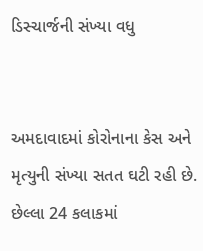ડિસ્ચાર્જની સંખ્યા વધુ


અમદાવાદમાં કોરોનાના કેસ અને મૃત્યુની સંખ્યા સતત ઘટી રહી છે. છેલ્લા 24 કલાકમાં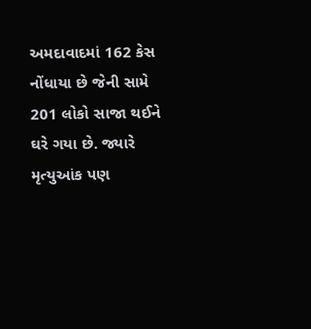અમદાવાદમાં 162 કેસ નોંધાયા છે જેની સામે 201 લોકો સાજા થઈને ઘરે ગયા છે. જ્યારે મૃત્યુઆંક પણ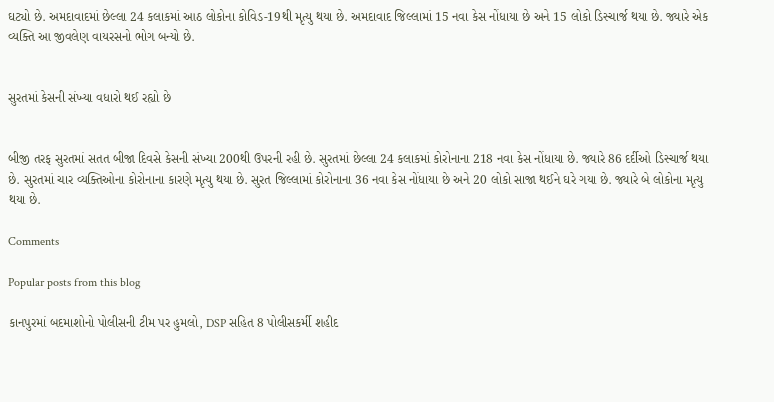ઘટ્યો છે. અમદાવાદમાં છેલ્લા 24 કલાકમાં આઠ લોકોના કોવિડ-19થી મૃત્યુ થયા છે. અમદાવાદ જિલ્લામાં 15 નવા કેસ નોંધાયા છે અને 15 લોકો ડિસ્ચાર્જ થયા છે. જ્યારે એક વ્યક્તિ આ જીવલેણ વાયરસનો ભોગ બન્યો છે.


સુરતમાં કેસની સંખ્યા વધારો થઈ રહ્યો છે


બીજી તરફ સુરતમાં સતત બીજા દિવસે કેસની સંખ્યા 200થી ઉપરની રહી છે. સુરતમાં છેલ્લા 24 કલાકમાં કોરોનાના 218 નવા કેસ નોંધાયા છે. જ્યારે 86 દર્દીઓ ડિસ્ચાર્જ થયા છે. સુરતમાં ચાર વ્યક્તિઓના કોરોનાના કારણે મૃત્યુ થયા છે. સુરત જિલ્લામાં કોરોનાના 36 નવા કેસ નોંધાયા છે અને 20 લોકો સાજા થઈને ઘરે ગયા છે. જ્યારે બે લોકોના મૃત્યુ થયા છે.

Comments

Popular posts from this blog

કાનપુરમાં બદમાશોનો પોલીસની ટીમ પર હુમલો, DSP સહિત 8 પોલીસકર્મી શહીદ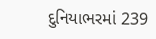દુનિયાભરમાં 239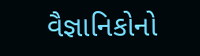વૈજ્ઞાનિકોનો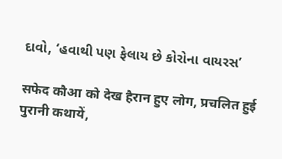દાવો, ‘હવાથી પણ ફેલાય છે કોરોના વાયરસ’

सफेद कौआ को देख हैरान हुए लोग, प्रचलित हुई पुरानी कथायें,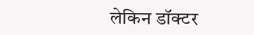लेकिन डॉक्टर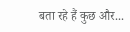बता रहे हैं कुछ और...